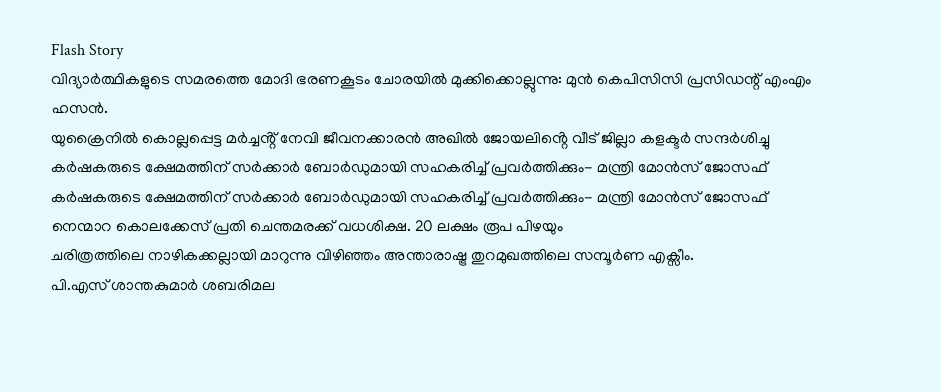Flash Story
വിദ്യാര്‍ത്ഥികളുടെ സമരത്തെ മോദി ഭരണകൂടം ചോരയില്‍ മുക്കിക്കൊല്ലുന്നു: മുന്‍ കെപിസിസി പ്രസിഡന്റ് എംഎം ഹസന്‍.
യുക്രൈനിൽ കൊല്ലപ്പെട്ട മർച്ചൻ്റ് നേവി ജീവനക്കാരൻ അഖിൽ ജോയലിൻ്റെ വീട് ജില്ലാ കളക്ടർ സന്ദർശിച്ചു
കർഷകരുടെ ക്ഷേമത്തിന് സർക്കാർ ബോർഡുമായി സഹകരിച്ച് പ്രവർത്തിക്കും- മന്ത്രി മോൻസ് ജോസഫ്
കർഷകരുടെ ക്ഷേമത്തിന് സർക്കാർ ബോർഡുമായി സഹകരിച്ച് പ്രവർത്തിക്കും- മന്ത്രി മോൻസ് ജോസഫ്
നെന്മാറ കൊലക്കേസ് പ്രതി ചെന്തമരക്ക് വധശിക്ഷ. 20 ലക്ഷം രൂപ പിഴയും
ചരിത്രത്തിലെ നാഴികക്കല്ലായി മാറുന്നു വിഴിഞ്ഞം അന്താരാഷ്ട്ര തുറമുഖത്തിലെ സമ്പൂർണ എക്സീം.
പി.എസ് ശാന്തകുമാർ ശബരിമല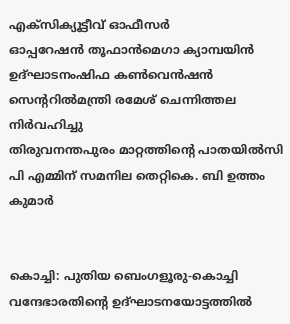എക്സിക്യൂട്ടീവ് ഓഫീസർ
ഓപ്പറേഷൻ തൂഫാൻമെഗാ ക്യാമ്പയിൻ ഉദ്ഘാടനംഷിഫ കൺവെൻഷൻ സെന്ററിൽമന്ത്രി രമേശ്‌ ചെന്നിത്തല നിർവഹിച്ചു
തിരുവനന്തപുരം മാറ്റത്തിൻ്റെ പാതയിൽസി പി എമ്മിന് സമനില തെറ്റികെ. ബി ഉത്തം കുമാർ


കൊച്ചി: പുതിയ ബെംഗളൂരു-കൊച്ചി വന്ദേഭാരതിന്റെ ഉദ്ഘാടനയോട്ടത്തില്‍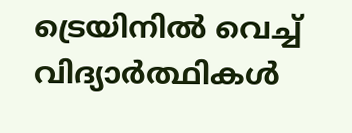ട്രെയിനില്‍ വെച്ച് വിദ്യാര്‍ത്ഥികള്‍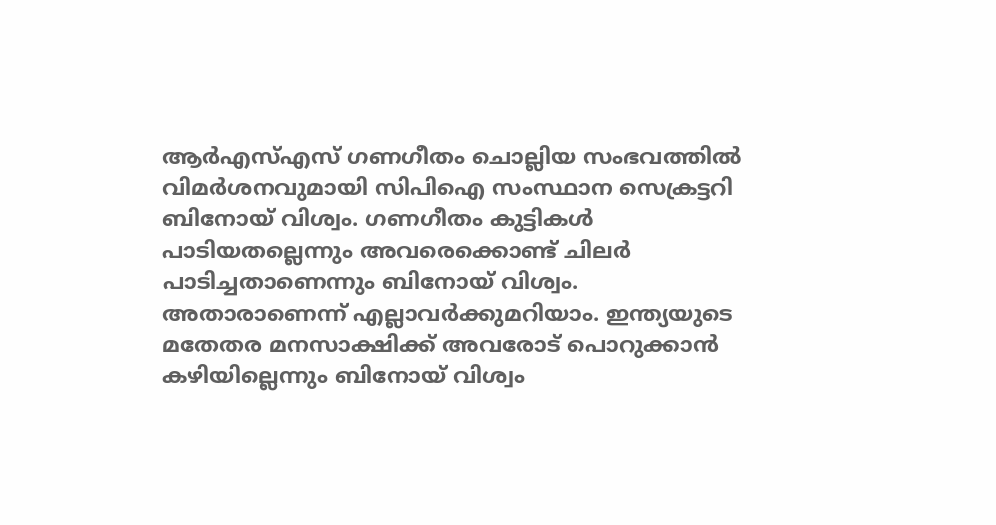ആര്‍എസ്എസ് ഗണഗീതം ചൊല്ലിയ സംഭവത്തില്‍ വിമര്‍ശനവുമായി സിപിഐ സംസ്ഥാന സെക്രട്ടറി ബിനോയ് വിശ്വം. ഗണഗീതം കുട്ടികള്‍ പാടിയതല്ലെന്നും അവരെക്കൊണ്ട് ചിലര്‍ പാടിച്ചതാണെന്നും ബിനോയ് വിശ്വം. അതാരാണെന്ന് എല്ലാവര്‍ക്കുമറിയാം. ഇന്ത്യയുടെ മതേതര മനസാക്ഷിക്ക് അവരോട് പൊറുക്കാന്‍ കഴിയില്ലെന്നും ബിനോയ് വിശ്വം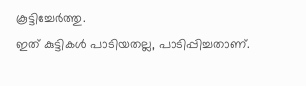കൂട്ടിച്ചേര്‍ത്തു.
ഇത് കുട്ടികള്‍ പാടിയതല്ല, പാടിപ്പിച്ചതാണ്.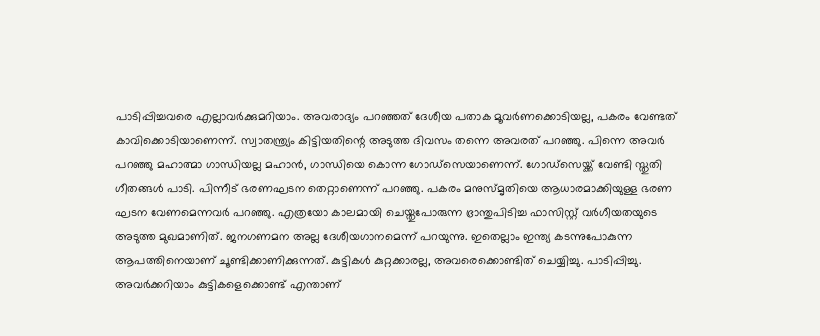പാടിപ്പിച്ചവരെ എല്ലാവര്‍ക്കുമറിയാം. അവരാദ്യം പറഞ്ഞത് ദേശീയ പതാക മൂവര്‍ണക്കൊടിയല്ല, പകരം വേണ്ടത് കാവിക്കൊടിയാണെന്ന്. സ്വാതന്ത്ര്യം കിട്ടിയതിന്റെ അടുത്ത ദിവസം തന്നെ അവരത് പറഞ്ഞു. പിന്നെ അവര്‍ പറഞ്ഞു മഹാത്മാ ഗാന്ധിയല്ല മഹാന്‍, ഗാന്ധിയെ കൊന്ന ഗോഡ്‌സെയാണെന്ന്. ഗോഡ്‌സെയ്ക്ക് വേണ്ടി സ്തുതി ഗീതങ്ങള്‍ പാടി. പിന്നീട് ഭരണഘടന തെറ്റാണെന്ന് പറഞ്ഞു. പകരം മനുസ്മൃതിയെ ആധാരമാക്കിയുള്ള ഭരണ ഘടന വേണമെന്നവര്‍ പറഞ്ഞു. എത്രയോ കാലമായി ചെയ്തുപോരുന്ന ഭ്രാന്തുപിടിച്ച ഫാസിസ്റ്റ് വര്‍ഗീയതയുടെ അടുത്ത മുഖമാണിത്. ജനഗണമന അല്ല ദേശീയഗാനമെന്ന് പറയുന്നു. ഇതെല്ലാം ഇന്ത്യ കടന്നുപോകുന്ന ആപത്തിനെയാണ് ചൂണ്ടിക്കാണിക്കുന്നത്. കുട്ടികള്‍ കുറ്റക്കാരല്ല, അവരെക്കൊണ്ടിത് ചെയ്യിച്ചു. പാടിപ്പിച്ചു. അവര്‍ക്കറിയാം കുട്ടികളെക്കൊണ്ട് എന്താണ്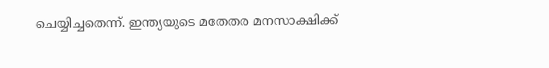ചെയ്യിച്ചതെന്ന്. ഇന്ത്യയുടെ മതേതര മനസാക്ഷിക്ക്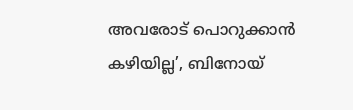അവരോട് പൊറുക്കാന്‍ കഴിയില്ല’, ബിനോയ്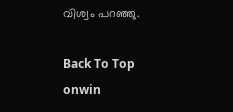വിശ്വം പറഞ്ഞു.

Back To Top
onwin